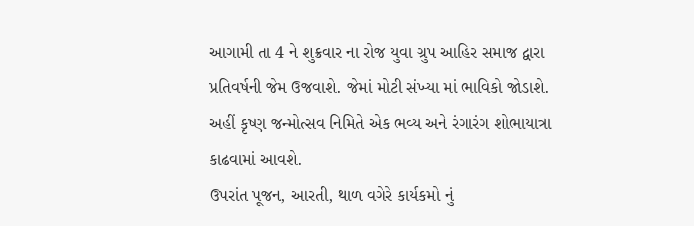આગામી તા 4 ને શુક્રવાર ના રોજ યુવા ગ્રુપ આહિર સમાજ દ્વારા પ્રતિવર્ષની જેમ ઉજવાશે. જેમાં મોટી સંખ્યા માં ભાવિકો જોડાશે.
અહીં કૃષ્ણ જન્મોત્સવ નિમિતે એક ભવ્ય અને રંગારંગ શોભાયાત્રા કાઢવામાં આવશે.
ઉપરાંત પૂજન, આરતી, થાળ વગેરે કાર્યકમો નું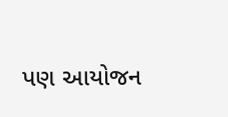પણ આયોજન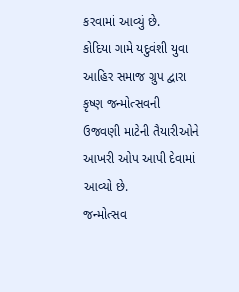કરવામાં આવ્યું છે.
કોદિયા ગામે યદુવંશી યુવા આહિર સમાજ ગ્રુપ દ્વારા કૃષ્ણ જન્મોત્સવની ઉજવણી માટેની તૈયારીઓને આખરી ઓપ આપી દેવામાં આવ્યો છે.
જન્મોત્સવ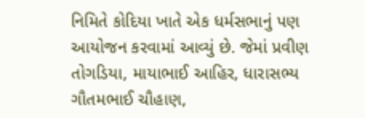નિમિતે કોદિયા ખાતે એક ધર્મસભાનું પણ આયોજન કરવામાં આવ્યું છે. જેમાં પ્રવીણ તોગડિયા, માયાભાઈ આહિર, ધારાસભ્ય ગૌતમભાઈ ચૌહાણ,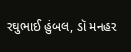રઘુભાઈ હુંબલ, ડૉ મનહર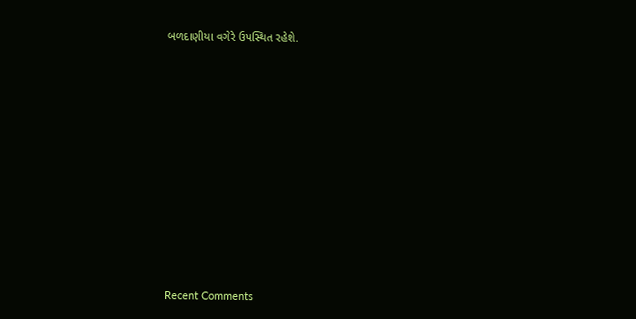બળદાણીયા વગેરે ઉપસ્થિત રહેશે.















Recent Comments